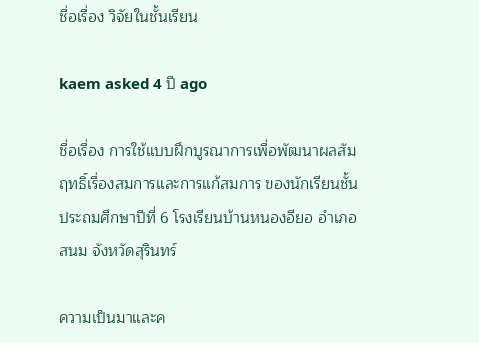ชื่อเรื่อง วิจัยในชั้นเรียน

kaem asked 4 ปี ago

ชื่อเรื่อง การใช้แบบฝึกบูรณาการเพื่อพัฒนาผลสัมฤทธิ์เรื่องสมการและการแก้สมการ ของนักเรียนชั้นประถมศึกษาปีที่ 6 โรงเรียนบ้านหนองอียอ อำเภอสนม จังหวัดสุรินทร์

ความเป็นมาและค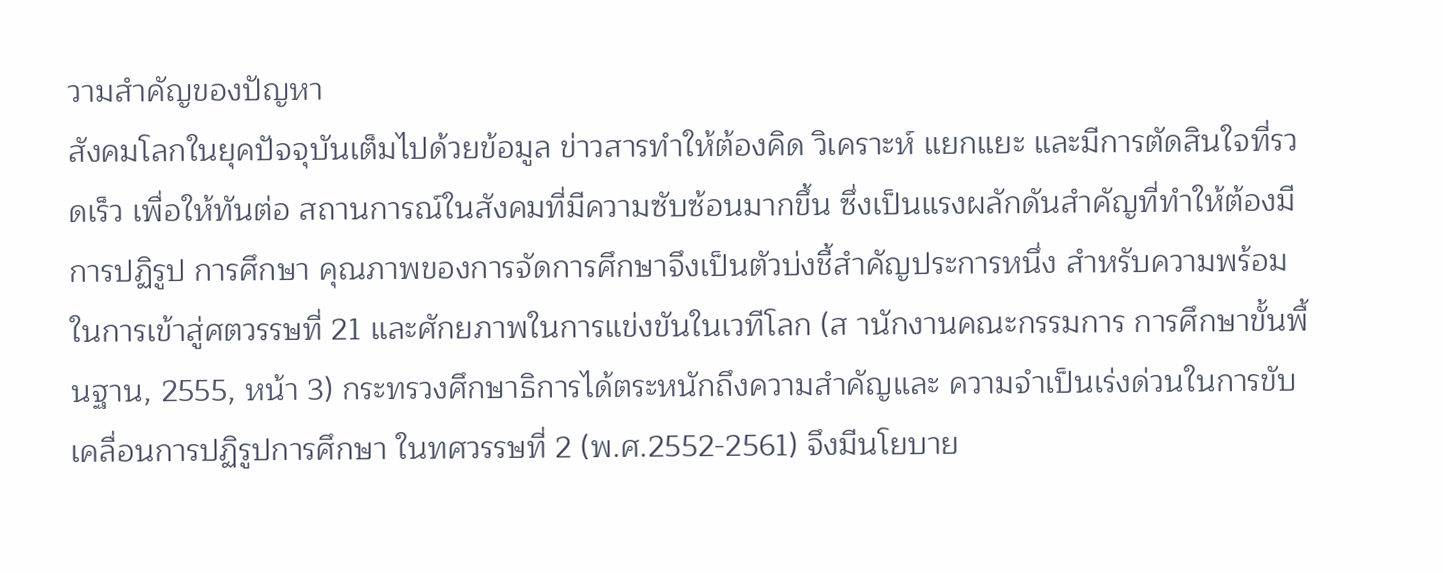วามสำคัญของปัญหา
สังคมโลกในยุคปัจจุบันเต็มไปด้วยข้อมูล ข่าวสารทำให้ต้องคิด วิเคราะห์ แยกแยะ และมีการตัดสินใจที่รวดเร็ว เพื่อให้ทันต่อ สถานการณ์ในสังคมที่มีความซับซ้อนมากขึ้น ซึ่งเป็นแรงผลักดันสำคัญที่ทำให้ต้องมีการปฏิรูป การศึกษา คุณภาพของการจัดการศึกษาจึงเป็นตัวบ่งชี้สำคัญประการหนึ่ง สำหรับความพร้อม ในการเข้าสู่ศตวรรษที่ 21 และศักยภาพในการแข่งขันในเวทีโลก (ส านักงานคณะกรรมการ การศึกษาขั้นพื้นฐาน, 2555, หน้า 3) กระทรวงศึกษาธิการได้ตระหนักถึงความสำคัญและ ความจำเป็นเร่งด่วนในการขับเคลื่อนการปฏิรูปการศึกษา ในทศวรรษที่ 2 (พ.ศ.2552-2561) จึงมีนโยบาย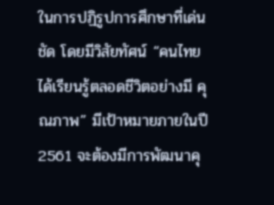ในการปฏิรูปการศึกษาที่เด่นชัด โดยมีวิสัยทัศน์ “คนไทยได้เรียนรู้ตลอดชีวิตอย่างมี คุณภาพ” มีเป้าหมายภายในปี 2561 จะต้องมีการพัฒนาคุ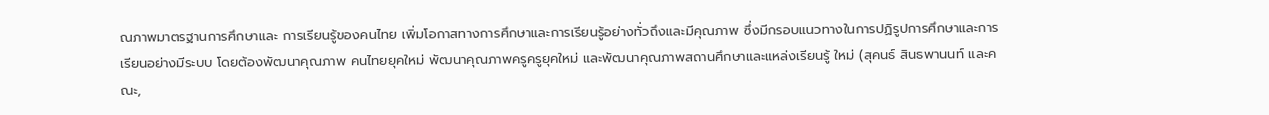ณภาพมาตรฐานการศึกษาและ การเรียนรู้ของคนไทย เพิ่มโอกาสทางการศึกษาและการเรียนรู้อย่างทั่วถึงและมีคุณภาพ ซึ่งมีกรอบแนวทางในการปฏิรูปการศึกษาและการเรียนอย่างมีระบบ โดยต้องพัฒนาคุณภาพ คนไทยยุคใหม่ พัฒนาคุณภาพครูครูยุคใหม่ และพัฒนาคุณภาพสถานศึกษาและแหล่งเรียนรู้ ใหม่ (สุคนธ์ สินธพานนท์ และคณะ,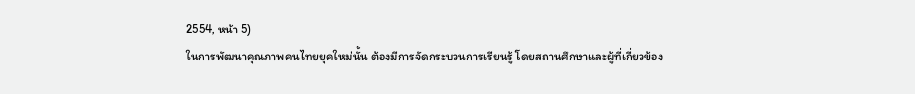2554, หน้า 5)
ในการพัฒนาคุณภาพคนไทยยุคใหม่นั้น ต้องมีการจัดกระบวนการเรียนรู้ โดยสถานศึกษาและผู้ที่เกี่ยวข้อง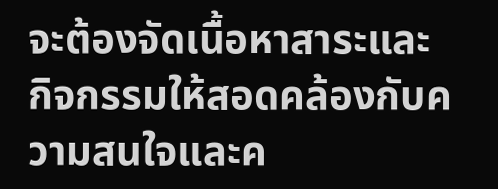จะต้องจัดเนื้อหาสาระและ กิจกรรมให้สอดคล้องกับความสนใจและค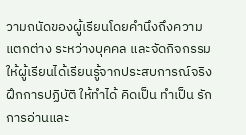วามถนัดของผู้เรียนโดยคำนึงถึงความแตกต่าง ระหว่างบุคคล และจัดกิจกรรมให้ผู้เรียนได้เรียนรู้จากประสบการณ์จริง ฝึกการปฏิบัติ ให้ทำได้ คิดเป็น ทำเป็น รักการอ่านและ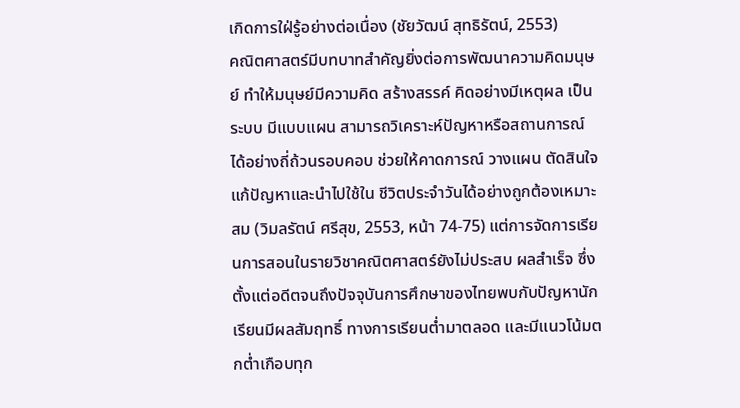เกิดการใฝ่รู้อย่างต่อเนื่อง (ชัยวัฒน์ สุทธิรัตน์, 2553)
คณิตศาสตร์มีบทบาทสำคัญยิ่งต่อการพัฒนาความคิดมนุษย์ ทำให้มนุษย์มีความคิด สร้างสรรค์ คิดอย่างมีเหตุผล เป็นระบบ มีแบบแผน สามารถวิเคราะห์ปัญหาหรือสถานการณ์ ได้อย่างถี่ถ้วนรอบคอบ ช่วยให้คาดการณ์ วางแผน ตัดสินใจ แก้ปัญหาและนำไปใช้ใน ชีวิตประจำวันได้อย่างถูกต้องเหมาะสม (วิมลรัตน์ ศรีสุข, 2553, หน้า 74-75) แต่การจัดการเรียนการสอนในรายวิชาคณิตศาสตร์ยังไม่ประสบ ผลสำเร็จ ซึ่งตั้งแต่อดีตจนถึงปัจจุบันการศึกษาของไทยพบกับปัญหานักเรียนมีผลสัมฤทธิ์ ทางการเรียนต่ำมาตลอด และมีแนวโน้มตกต่ำเกือบทุก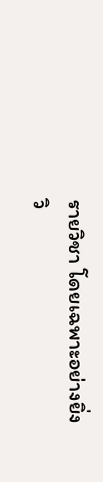รายวิชา โดยเฉพาะอย่างยิ่งวิ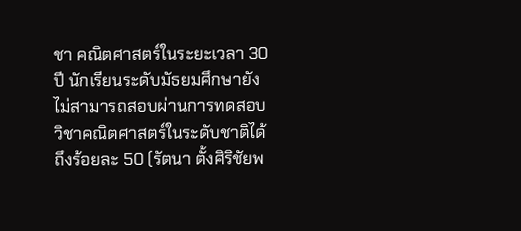ชา คณิตศาสตร์ในระยะเวลา 30 ปี นักเรียนระดับมัธยมศึกษายังไม่สามารถสอบผ่านการทดสอบ วิชาคณิตศาสตร์ในระดับชาติได้ถึงร้อยละ 50 (รัตนา ตั้งศิริชัยพ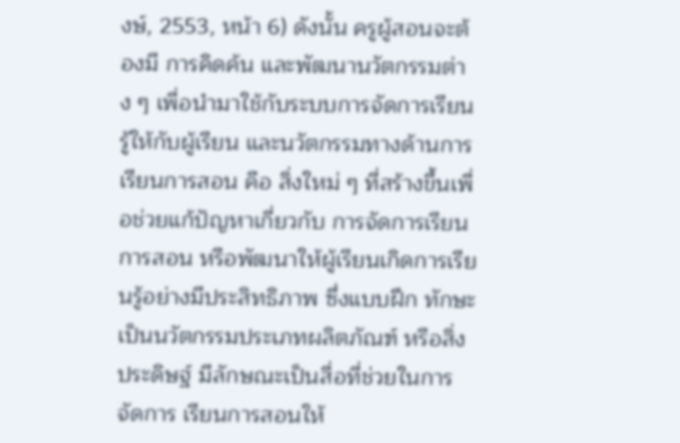งษ์, 2553, หน้า 6) ดังนั้น ครูผู้สอนจะต้องมี การคิดค้น และพัฒนานวัตกรรมต่าง ๆ เพื่อนำมาใช้กับระบบการจัดการเรียนรู้ให้กับผู้เรียน และนวัตกรรมทางด้านการเรียนการสอน คือ สิ่งใหม่ ๆ ที่สร้างขึ้นเพื่อช่วยแก้ปัญหาเกี่ยวกับ การจัดการเรียนการสอน หรือพัฒนาให้ผู้เรียนเกิดการเรียนรู้อย่างมีประสิทธิภาพ ซึ่งแบบฝึก ทักษะเป็นนวัตกรรมประเภทผลิตภัณฑ์ หรือสิ่งประดิษฐ์ มีลักษณะเป็นสื่อที่ช่วยในการจัดการ เรียนการสอนให้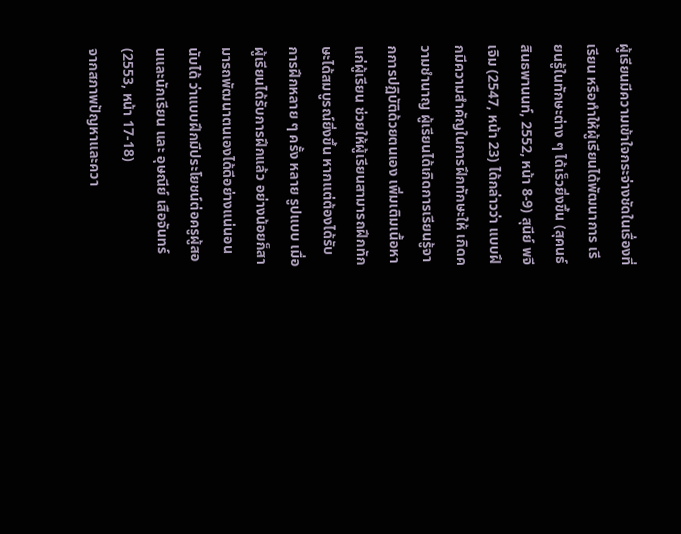ผู้เรียนมีความเข้าใจกระจ่างชัดในเรื่องที่เรียน หรือทำให้ผู้เรียนได้พัฒนาการ เรียนรู้ในทักษะต่าง ๆ ได้เร็วยิ่งขึ้น (สุคนธ์ สินธพานนท์, 2552, หน้า 8-9) สุนีย์ พจีเจิม (2547, หน้า 23) ได้กล่าวว่า แบบฝึกมีความสำคัญในการฝึกทักษะให้ เกิดความชำนาญ ผู้เรียนได้เกิดการเรียนรู้จากการปฏิบัติด้วยตนเอง เพิ่มเติมเนื้อหาแก่ผู้เรียน ช่วยให้ผู้เรียนสามารถฝึกทักษะได้สมบูรณ์ยิ่งขึ้น หากแต่ต้องได้รับการฝึกหลาย ๆ ครั้ง หลาย รูปแบบ เมื่อผู้เรียนได้รับการฝึกแล้ว อย่างน้อยก็สามารถพัฒนาตนเองได้ดีอย่างแน่นอน นับได้ ว่าแบบฝึกมีประโยชน์ต่อครูผู้สอนและนักเรียน และ อุษณีย์ เสือจันทร์ (2553, หน้า 17-18)
จากสภาพปัญหาและควา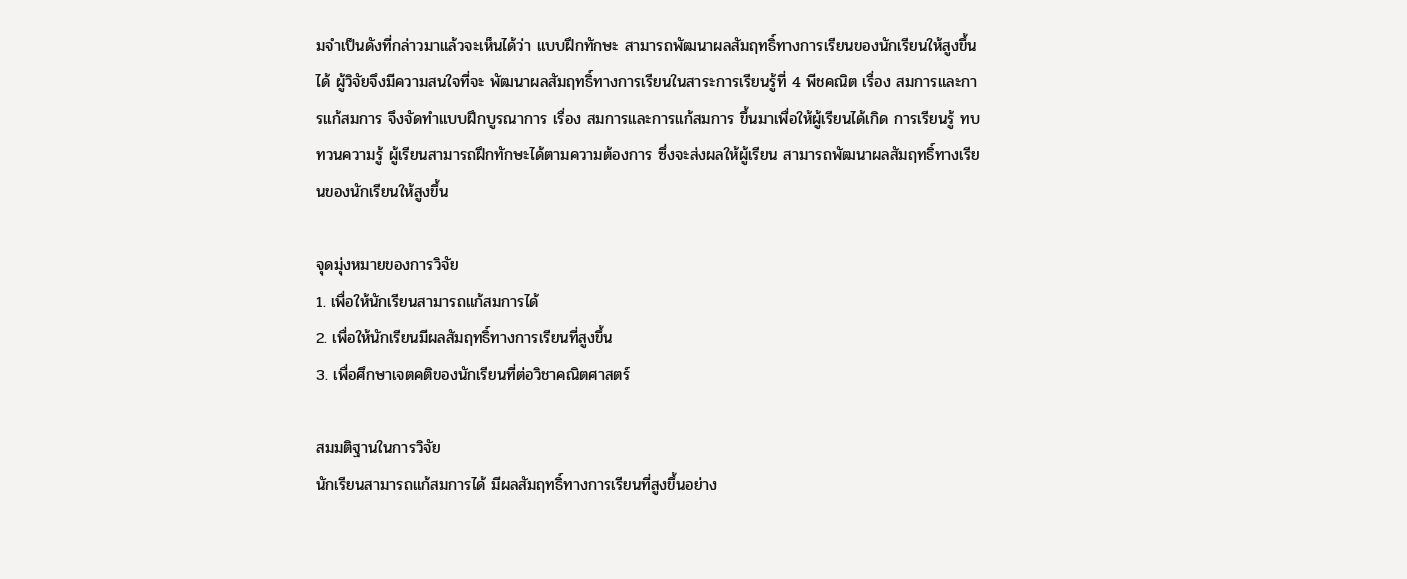มจำเป็นดังที่กล่าวมาแล้วจะเห็นได้ว่า แบบฝึกทักษะ สามารถพัฒนาผลสัมฤทธิ์ทางการเรียนของนักเรียนให้สูงขึ้นได้ ผู้วิจัยจึงมีความสนใจที่จะ พัฒนาผลสัมฤทธิ์ทางการเรียนในสาระการเรียนรู้ที่ 4 พีชคณิต เรื่อง สมการและการแก้สมการ จึงจัดทำแบบฝึกบูรณาการ เรื่อง สมการและการแก้สมการ ขึ้นมาเพื่อให้ผู้เรียนได้เกิด การเรียนรู้ ทบทวนความรู้ ผู้เรียนสามารถฝึกทักษะได้ตามความต้องการ ซึ่งจะส่งผลให้ผู้เรียน สามารถพัฒนาผลสัมฤทธิ์ทางเรียนของนักเรียนให้สูงขึ้น

จุดมุ่งหมายของการวิจัย
1. เพื่อให้นักเรียนสามารถแก้สมการได้
2. เพื่อให้นักเรียนมีผลสัมฤทธิ์ทางการเรียนที่สูงขึ้น
3. เพื่อศึกษาเจตคติของนักเรียนที่ต่อวิชาคณิตศาสตร์

สมมติฐานในการวิจัย
นักเรียนสามารถแก้สมการได้ มีผลสัมฤทธิ์ทางการเรียนที่สูงขึ้นอย่าง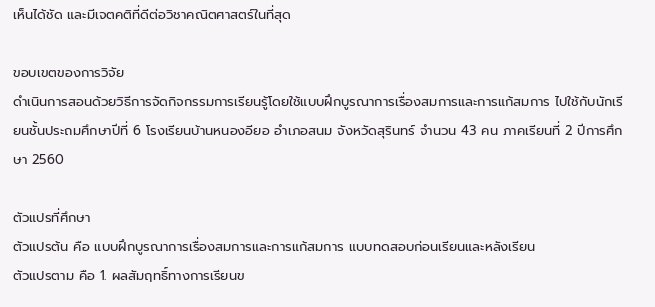เห็นได้ชัด และมีเจตคติที่ดีต่อวิชาคณิตศาสตร์ในที่สุด

ขอบเขตของการวิจัย
ดำเนินการสอนด้วยวิธีการจัดกิจกรรมการเรียนรู้โดยใช้แบบฝึกบูรณาการเรื่องสมการและการแก้สมการ ไปใช้กับนักเรียนชั้นประถมศึกษาปีที่ 6 โรงเรียนบ้านหนองอียอ อำเภอสนม จังหวัดสุรินทร์ จำนวน 43 คน ภาคเรียนที่ 2 ปีการศึกษา 2560

ตัวแปรที่ศึกษา
ตัวแปรต้น คือ แบบฝึกบูรณาการเรื่องสมการและการแก้สมการ แบบทดสอบก่อนเรียนและหลังเรียน
ตัวแปรตาม คือ 1. ผลสัมฤทธิ์ทางการเรียนข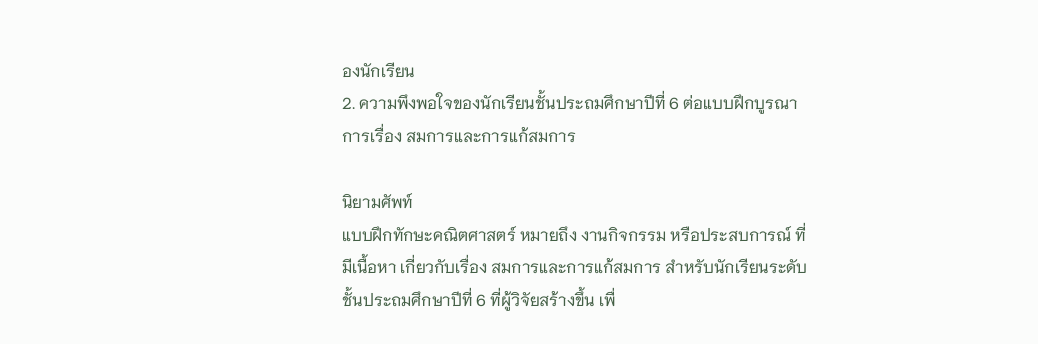องนักเรียน
2. ความพึงพอใจของนักเรียนชั้นประถมศึกษาปีที่ 6 ต่อแบบฝึกบูรณาการเรื่อง สมการและการแก้สมการ

นิยามศัพท์
แบบฝึกทักษะคณิตศาสตร์ หมายถึง งานกิจกรรม หรือประสบการณ์ ที่มีเนื้อหา เกี่ยวกับเรื่อง สมการและการแก้สมการ สำหรับนักเรียนระดับชั้นประถมศึกษาปีที่ 6 ที่ผู้วิจัยสร้างขึ้น เพื่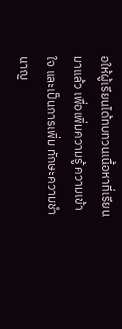อให้ผู้เรียนได้ทบทวนเนื้อหาที่เรียนมาแล้ว เพื่อเพิ่มความรู้ ความเข้าใจ และเป็นการเพิ่ม ทักษะความชำนาญ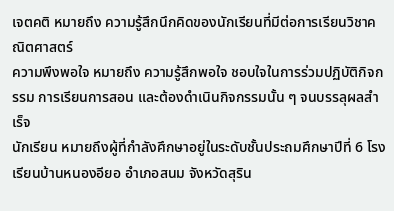เจตคติ หมายถึง ความรู้สึกนึกคิดของนักเรียนที่มีต่อการเรียนวิชาคณิตศาสตร์
ความพึงพอใจ หมายถึง ความรู้สึกพอใจ ชอบใจในการร่วมปฏิบัติกิจกรรม การเรียนการสอน และต้องดำเนินกิจกรรมนั้น ๆ จนบรรลุผลสำเร็จ
นักเรียน หมายถึงผู้ที่กำลังศึกษาอยู่ในระดับชั้นประถมศึกษาปีที่ 6 โรงเรียนบ้านหนองอียอ อำเภอสนม จังหวัดสุริน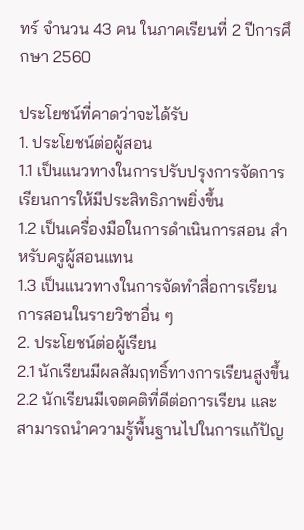ทร์ จำนวน 43 คน ในภาคเรียนที่ 2 ปีการศึกษา 2560

ประโยชน์ที่คาดว่าจะได้รับ
1. ประโยชน์ต่อผู้สอน
1.1 เป็นแนวทางในการปรับปรุงการจัดการเรียนการให้มีประสิทธิภาพยิ่งขึ้น
1.2 เป็นเครื่องมือในการดำเนินการสอน สำหรับครูผู้สอนแทน
1.3 เป็นแนวทางในการจัดทำสื่อการเรียนการสอนในรายวิชาอื่น ๆ
2. ประโยชน์ต่อผู้เรียน
2.1 นักเรียนมีผลสัมฤทธิ์ทางการเรียนสูงขึ้น
2.2 นักเรียนมีเจตคติที่ดีต่อการเรียน และสามารถนำความรู้พื้นฐานไปในการแก้ปัญ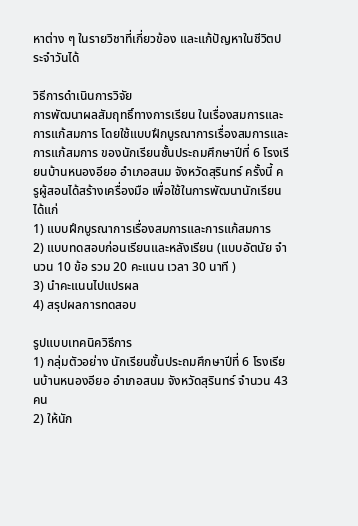หาต่าง ๆ ในรายวิชาที่เกี่ยวข้อง และแก้ปัญหาในชีวิตประจำวันได้

วิธีการดำเนินการวิจัย
การพัฒนาผลสัมฤทธิ์ทางการเรียน ในเรื่องสมการและการแก้สมการ โดยใช้แบบฝึกบูรณาการเรื่องสมการและการแก้สมการ ของนักเรียนชั้นประถมศึกษาปีที่ 6 โรงเรียนบ้านหนองอียอ อำเภอสนม จังหวัดสุรินทร์ ครั้งนี้ ครูผู้สอนได้สร้างเครื่องมือ เพื่อใช้ในการพัฒนานักเรียน ได้แก่
1) แบบฝึกบูรณาการเรื่องสมการและการแก้สมการ
2) แบบทดสอบก่อนเรียนและหลังเรียน (แบบอัตนัย จำนวน 10 ข้อ รวม 20 คะแนน เวลา 30 นาที )
3) นำคะแนนไปแปรผล
4) สรุปผลการทดสอบ

รูปแบบเทคนิควิธีการ
1) กลุ่มตัวอย่าง นักเรียนชั้นประถมศึกษาปีที่ 6 โรงเรียนบ้านหนองอียอ อำเภอสนม จังหวัดสุรินทร์ จำนวน 43 คน
2) ให้นัก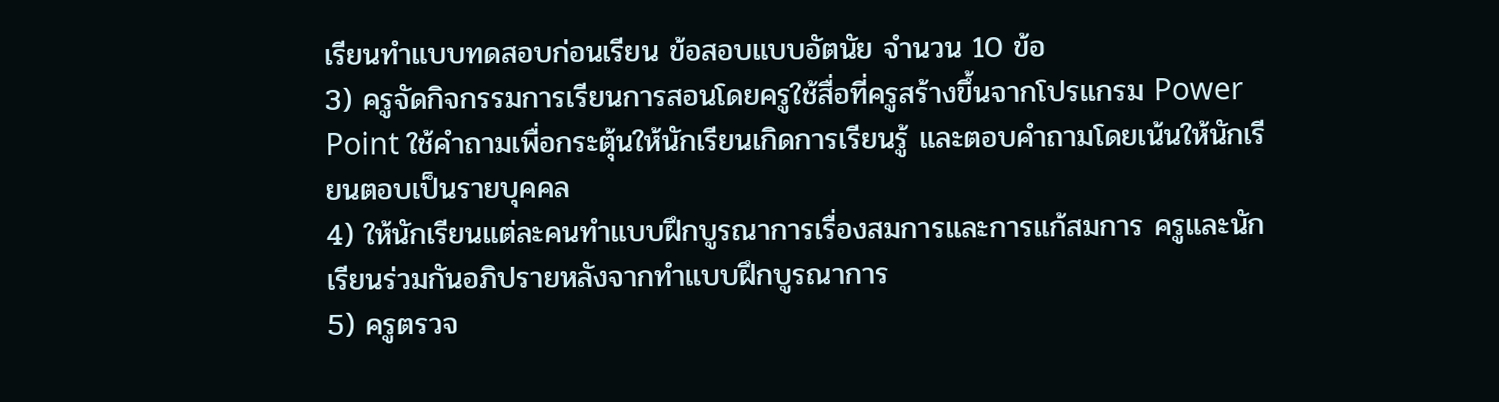เรียนทำแบบทดสอบก่อนเรียน ข้อสอบแบบอัตนัย จำนวน 10 ข้อ
3) ครูจัดกิจกรรมการเรียนการสอนโดยครูใช้สื่อที่ครูสร้างขึ้นจากโปรแกรม Power Point ใช้คำถามเพื่อกระตุ้นให้นักเรียนเกิดการเรียนรู้ และตอบคำถามโดยเน้นให้นักเรียนตอบเป็นรายบุคคล
4) ให้นักเรียนแต่ละคนทำแบบฝึกบูรณาการเรื่องสมการและการแก้สมการ ครูและนักเรียนร่วมกันอภิปรายหลังจากทำแบบฝึกบูรณาการ
5) ครูตรวจ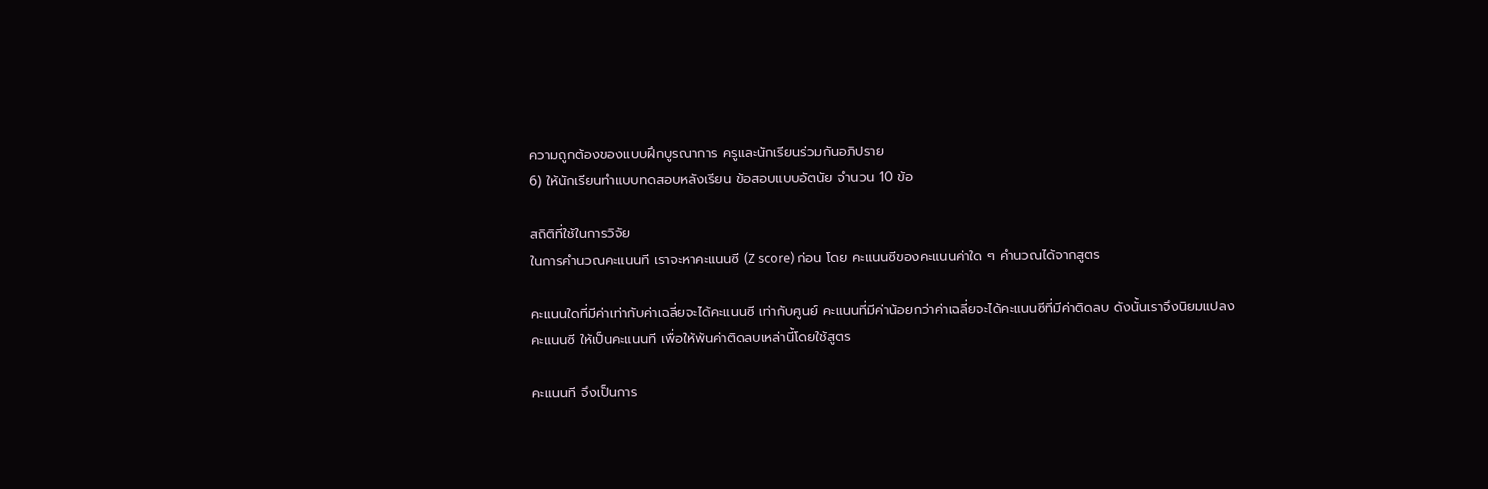ความถูกต้องของแบบฝึกบูรณาการ ครูและนักเรียนร่วมกันอภิปราย
6) ให้นักเรียนทำแบบทดสอบหลังเรียน ข้อสอบแบบอัตนัย จำนวน 10 ข้อ

สถิติที่ใช้ในการวิจัย
ในการคำนวณคะแนนที เราจะหาคะแนนซี (Z score) ก่อน โดย คะแนนซีของคะแนนค่าใด ๆ คำนวณได้จากสูตร

คะแนนใดที่มีค่าเท่ากับค่าเฉลี่ยจะได้คะแนนซี เท่ากับศูนย์ คะแนนที่มีค่าน้อยกว่าค่าเฉลี่ยจะได้คะแนนซีที่มีค่าติดลบ ดังนั้นเราจึงนิยมแปลงคะแนนซี ให้เป็นคะแนนที เพื่อให้พ้นค่าติดลบเหล่านี้โดยใช้สูตร

คะแนนที จึงเป็นการ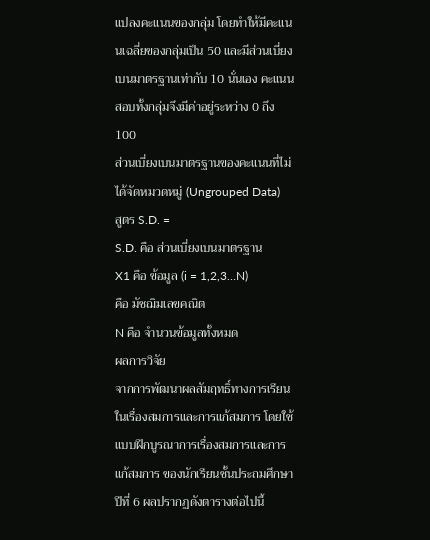แปลงคะแนนของกลุ่ม โดยทำให้มีคะแนนเฉลี่ยของกลุ่มเป็น 50 และมีส่วนเบี่ยงเบนมาตรฐานเท่ากับ 10 นั่นเอง คะแนนสอบทั้งกลุ่มจึงมีค่าอยู่ระหว่าง 0 ถึง 100
ส่วนเบี่ยงเบนมาตรฐานของคะแนนที่ไม่ได้จัดหมวดหมู่ (Ungrouped Data)
สูตร S.D. =
S.D. คือ ส่วนเบี่ยงเบนมาตรฐาน
X1 คือ ข้อมูล (i = 1,2,3…N)
คือ มัชฌิมเลขคณิต
N คือ จำนวนข้อมูลทั้งหมด
ผลการวิจัย
จากการพัฒนาผลสัมฤทธิ์ทางการเรียน ในเรื่องสมการและการแก้สมการ โดยใช้แบบฝึกบูรณาการเรื่องสมการและการแก้สมการ ของนักเรียนชั้นประถมศึกษาปีที่ 6 ผลปรากฏดังตารางต่อไปนี้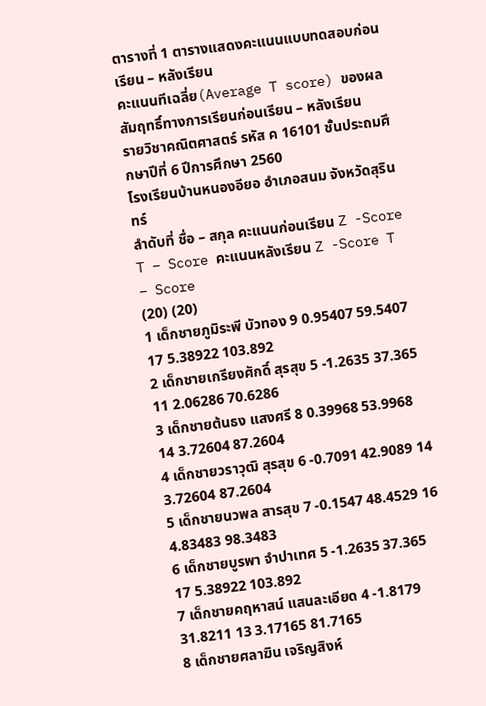ตารางที่ 1 ตารางแสดงคะแนนแบบทดสอบก่อนเรียน – หลังเรียน
คะแนนทีเฉลี่ย(Average T score) ของผลสัมฤทธิ์ทางการเรียนก่อนเรียน – หลังเรียน
รายวิชาคณิตศาสตร์ รหัส ค 16101 ชั้นประถมศึกษาปีที่ 6 ปีการศึกษา 2560
โรงเรียนบ้านหนองอียอ อำเภอสนม จังหวัดสุรินทร์
ลำดับที่ ชื่อ – สกุล คะแนนก่อนเรียน Z -Score T – Score คะแนนหลังเรียน Z -Score T – Score
(20) (20)
1 เด็กชายภูมิระพี บัวทอง 9 0.95407 59.5407 17 5.38922 103.892
2 เด็กชายเกรียงศักดิ์ สุรสุข 5 -1.2635 37.365 11 2.06286 70.6286
3 เด็กชายต้นธง แสงศรี 8 0.39968 53.9968 14 3.72604 87.2604
4 เด็กชายวราวุฒิ สุรสุข 6 -0.7091 42.9089 14 3.72604 87.2604
5 เด็กชายนวพล สารสุข 7 -0.1547 48.4529 16 4.83483 98.3483
6 เด็กชายบูรพา จำปาเทศ 5 -1.2635 37.365 17 5.38922 103.892
7 เด็กชายคฤหาสน์ แสนละเอียด 4 -1.8179 31.8211 13 3.17165 81.7165
8 เด็กชายศลาฆิน เจริญสิงห์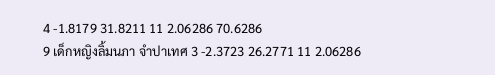4 -1.8179 31.8211 11 2.06286 70.6286
9 เด็กหญิงลิ้มนภา จำปาเทศ 3 -2.3723 26.2771 11 2.06286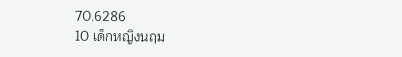70.6286
10 เด็กหญิงนฤม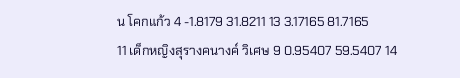น โคกแก้ว 4 -1.8179 31.8211 13 3.17165 81.7165
11 เด็กหญิงสุรางคนางค์ วิเศษ 9 0.95407 59.5407 14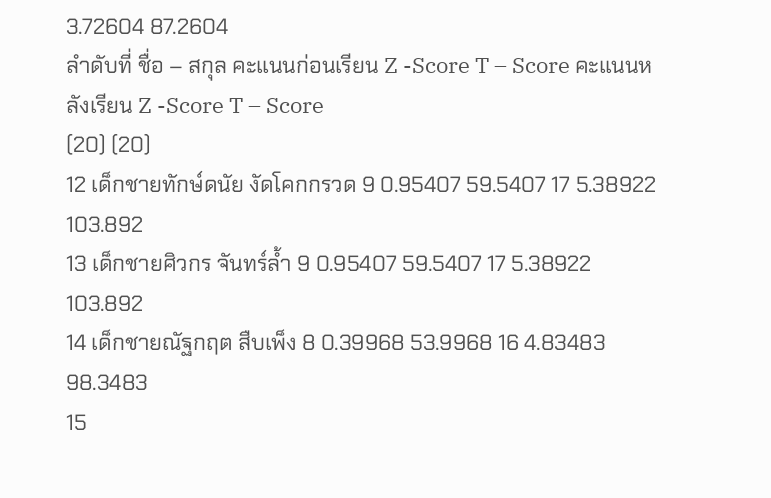3.72604 87.2604
ลำดับที่ ชื่อ – สกุล คะแนนก่อนเรียน Z -Score T – Score คะแนนหลังเรียน Z -Score T – Score
(20) (20)
12 เด็กชายทักษ์ดนัย งัดโคกกรวด 9 0.95407 59.5407 17 5.38922 103.892
13 เด็กชายศิวกร จันทร์ล้ำ 9 0.95407 59.5407 17 5.38922 103.892
14 เด็กชายณัฐกฤต สืบเพ็ง 8 0.39968 53.9968 16 4.83483 98.3483
15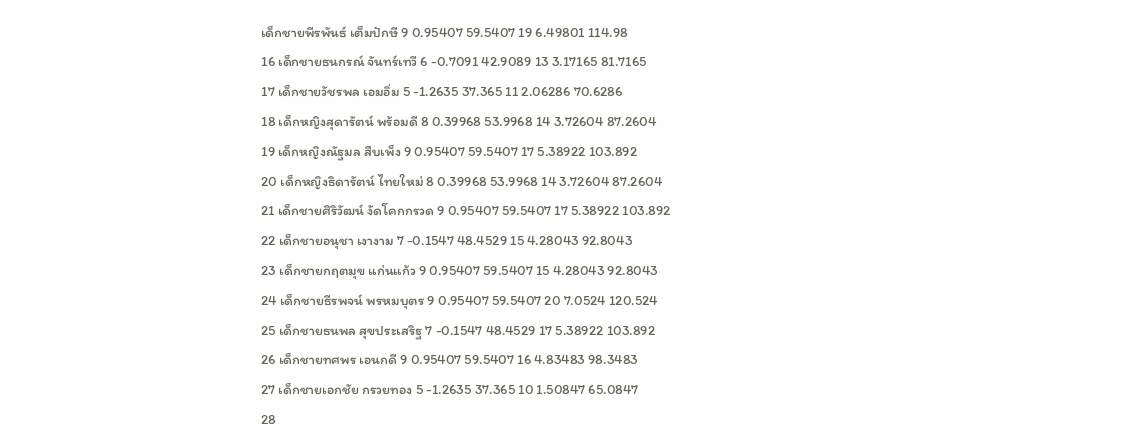เด็กชายพีรพันธ์ เต็มปักษี 9 0.95407 59.5407 19 6.49801 114.98
16 เด็กชายธนกรณ์ จันทร์เทวี 6 -0.7091 42.9089 13 3.17165 81.7165
17 เด็กชายวัชรพล เอมอิ่ม 5 -1.2635 37.365 11 2.06286 70.6286
18 เด็กหญิงสุดารัตน์ พร้อมดี 8 0.39968 53.9968 14 3.72604 87.2604
19 เด็กหญิงณัฐมล สืบเพ็ง 9 0.95407 59.5407 17 5.38922 103.892
20 เด็กหญิงธิดารัตน์ ไทยใหม่ 8 0.39968 53.9968 14 3.72604 87.2604
21 เด็กชายศิริวัฒน์ งัดโคกกรวด 9 0.95407 59.5407 17 5.38922 103.892
22 เด็กชายอนุชา เงางาม 7 -0.1547 48.4529 15 4.28043 92.8043
23 เด็กชายกฤตมุข แก่นแก้ว 9 0.95407 59.5407 15 4.28043 92.8043
24 เด็กชายธีรพจน์ พรหมบุตร 9 0.95407 59.5407 20 7.0524 120.524
25 เด็กชายธนพล สุขประเสริฐ 7 -0.1547 48.4529 17 5.38922 103.892
26 เด็กชายทศพร เอนกดี 9 0.95407 59.5407 16 4.83483 98.3483
27 เด็กชายเอกชัย กรวยทอง 5 -1.2635 37.365 10 1.50847 65.0847
28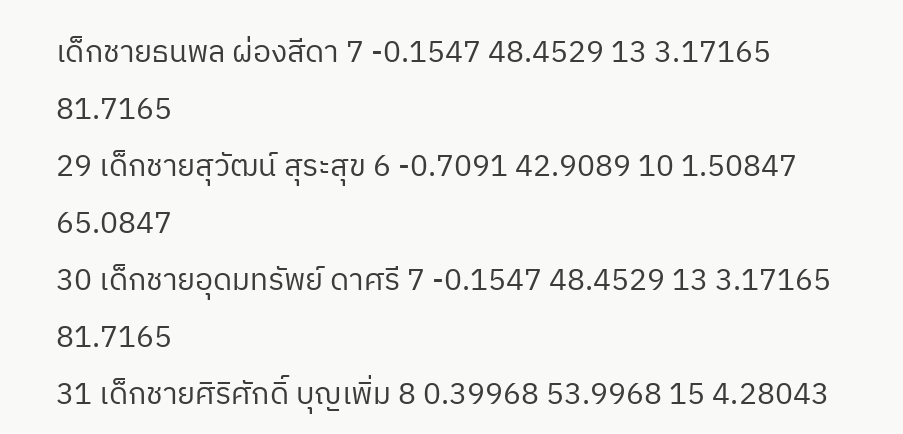เด็กชายธนพล ผ่องสีดา 7 -0.1547 48.4529 13 3.17165 81.7165
29 เด็กชายสุวัฒน์ สุระสุข 6 -0.7091 42.9089 10 1.50847 65.0847
30 เด็กชายอุดมทรัพย์ ดาศรี 7 -0.1547 48.4529 13 3.17165 81.7165
31 เด็กชายศิริศักดิ์ บุญเพิ่ม 8 0.39968 53.9968 15 4.28043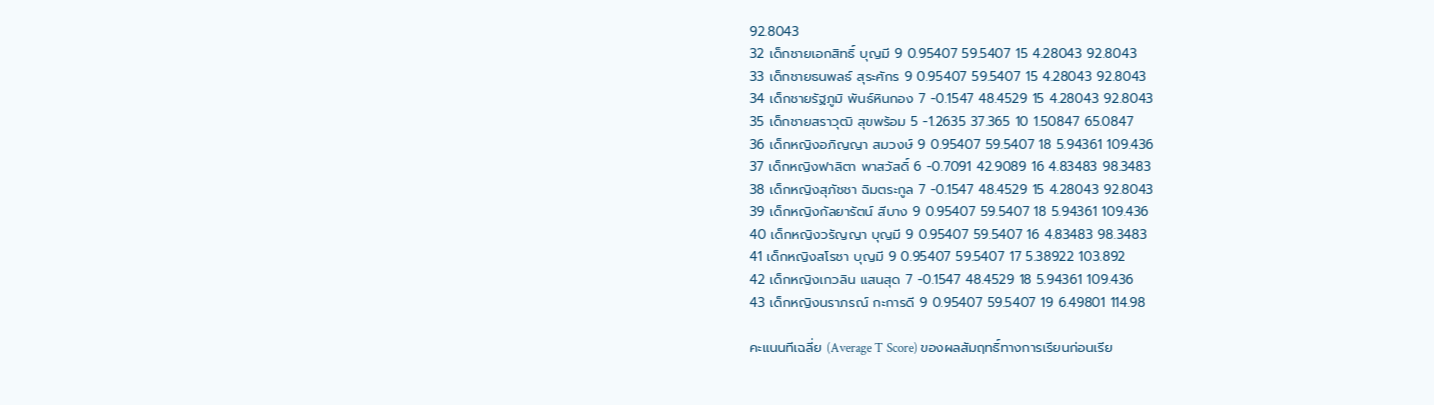92.8043
32 เด็กชายเอกสิทธิ์ บุญมี 9 0.95407 59.5407 15 4.28043 92.8043
33 เด็กชายธนพลธ์ สุระศักร 9 0.95407 59.5407 15 4.28043 92.8043
34 เด็กชายรัฐภูมิ พันธ์หินกอง 7 -0.1547 48.4529 15 4.28043 92.8043
35 เด็กชายสราวุฒิ สุขพร้อม 5 -1.2635 37.365 10 1.50847 65.0847
36 เด็กหญิงอภิญญา สมวงษ์ 9 0.95407 59.5407 18 5.94361 109.436
37 เด็กหญิงฟาลิตา พาสวัสดิ์ 6 -0.7091 42.9089 16 4.83483 98.3483
38 เด็กหญิงสุภัชชา ฉิมตระกูล 7 -0.1547 48.4529 15 4.28043 92.8043
39 เด็กหญิงกัลยารัตน์ สีบาง 9 0.95407 59.5407 18 5.94361 109.436
40 เด็กหญิงวรัญญา บุญมี 9 0.95407 59.5407 16 4.83483 98.3483
41 เด็กหญิงสโรชา บุญมี 9 0.95407 59.5407 17 5.38922 103.892
42 เด็กหญิงเกวลิน แสนสุด 7 -0.1547 48.4529 18 5.94361 109.436
43 เด็กหญิงนราภรณ์ กะการดี 9 0.95407 59.5407 19 6.49801 114.98

คะแนนทีเฉลี่ย (Average T Score) ของผลสัมฤทธิ์ทางการเรียนก่อนเรีย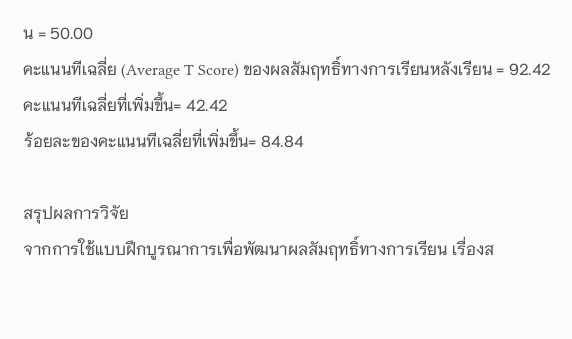น = 50.00
คะแนนทีเฉลี่ย (Average T Score) ของผลสัมฤทธิ์ทางการเรียนหลังเรียน = 92.42
คะแนนทีเฉลี่ยที่เพิ่มขึ้น= 42.42
ร้อยละของคะแนนทีเฉลี่ยที่เพิ่มขึ้น= 84.84

สรุปผลการวิจัย
จากการใช้แบบฝึกบูรณาการเพื่อพัฒนาผลสัมฤทธิ์ทางการเรียน เรื่องส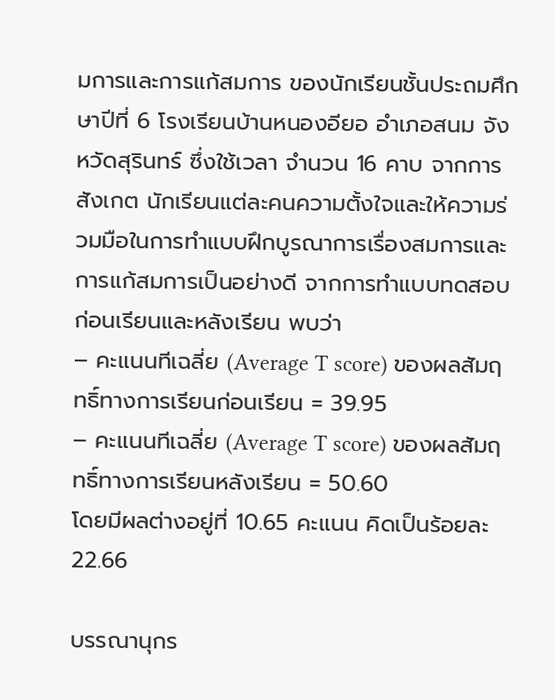มการและการแก้สมการ ของนักเรียนชั้นประถมศึกษาปีที่ 6 โรงเรียนบ้านหนองอียอ อำเภอสนม จังหวัดสุรินทร์ ซึ่งใช้เวลา จำนวน 16 คาบ จากการสังเกต นักเรียนแต่ละคนความตั้งใจและให้ความร่วมมือในการทำแบบฝึกบูรณาการเรื่องสมการและการแก้สมการเป็นอย่างดี จากการทำแบบทดสอบก่อนเรียนและหลังเรียน พบว่า
– คะแนนทีเฉลี่ย (Average T score) ของผลสัมฤทธิ์ทางการเรียนก่อนเรียน = 39.95
– คะแนนทีเฉลี่ย (Average T score) ของผลสัมฤทธิ์ทางการเรียนหลังเรียน = 50.60
โดยมีผลต่างอยู่ที่ 10.65 คะแนน คิดเป็นร้อยละ 22.66

บรรณานุกร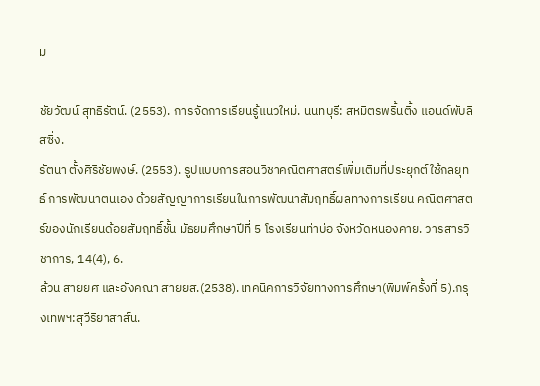ม

ชัยวัฒน์ สุทธิรัตน์. (2553). การจัดการเรียนรู้แนวใหม่. นนทบุรี: สหมิตรพริ้นติ้ง แอนด์พับลิสซิ่ง.
รัตนา ตั้งศิริชัยพงษ์. (2553). รูปแบบการสอนวิชาคณิตศาสตร์เพิ่มเติมที่ประยุกต์ใช้กลยุทธ์ การพัฒนาตนเอง ด้วยสัญญาการเรียนในการพัฒนาสัมฤทธิ์ผลทางการเรียน คณิตศาสตร์ของนักเรียนด้อยสัมฤทธิ์ชั้น มัธยมศึกษาปีที่ 5 โรงเรียนท่าบ่อ จังหวัดหนองคาย. วารสารวิชาการ, 14(4), 6.
ล้วน สายยศ และอังคณา สายยส.(2538).เทคนิคการวิจัยทางการศึกษา(พิมพ์ครั้งที่ 5).กรุงเทพฯ:สุวีริยาสาส์น.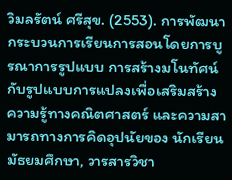วิมลรัตน์ ศรีสุข. (2553). การพัฒนากระบวนการเรียนการสอนโดยการบูรณาการรูปแบบ การสร้างมโนทัศน์ กับรูปแบบการแปลงเพื่อเสริมสร้างความรู้ทางคณิตศาสตร์ และความสามารถทางการคิดอุปนัยของ นักเรียนมัธยมศึกษา, วารสารวิชา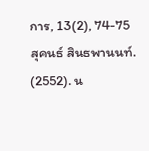การ, 13(2), 74-75
สุคนธ์ สินธพานนท์. (2552). น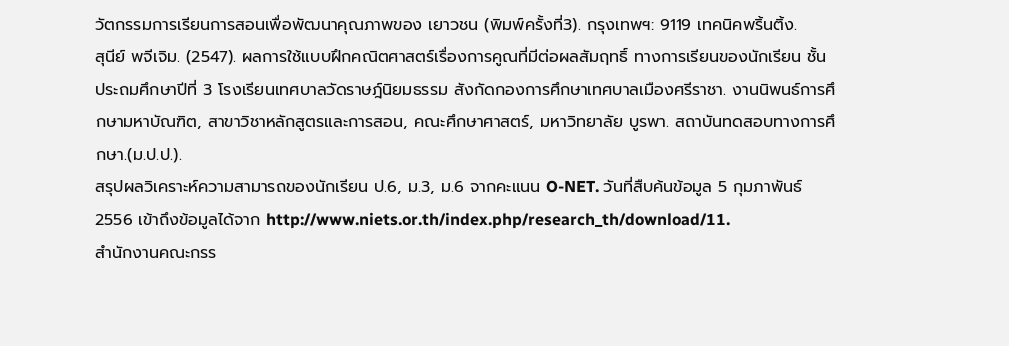วัตกรรมการเรียนการสอนเพื่อพัฒนาคุณภาพของ เยาวชน (พิมพ์ครั้งที่3). กรุงเทพฯ: 9119 เทคนิคพริ้นติ้ง.
สุนีย์ พจีเจิม. (2547). ผลการใช้แบบฝึกคณิตศาสตร์เรื่องการคูณที่มีต่อผลสัมฤทธิ์ ทางการเรียนของนักเรียน ชั้นประถมศึกษาปีที่ 3 โรงเรียนเทศบาลวัดราษฎ์นิยมธรรม สังกัดกองการศึกษาเทศบาลเมืองศรีราชา. งานนิพนธ์การศึกษามหาบัณฑิต, สาขาวิชาหลักสูตรและการสอน, คณะศึกษาศาสตร์, มหาวิทยาลัย บูรพา. สถาบันทดสอบทางการศึกษา.(ม.ป.ป.).
สรุปผลวิเคราะห์ความสามารถของนักเรียน ป.6, ม.3, ม.6 จากคะแนน O-NET. วันที่สืบค้นข้อมูล 5 กุมภาพันธ์ 2556 เข้าถึงข้อมูลได้จาก http://www.niets.or.th/index.php/research_th/download/11.
สำนักงานคณะกรร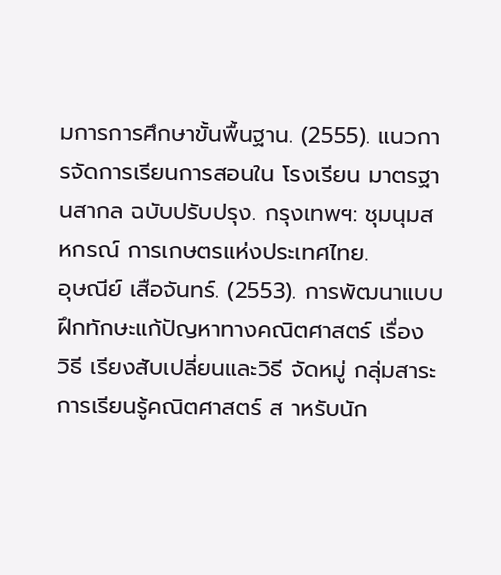มการการศึกษาขั้นพื้นฐาน. (2555). แนวการจัดการเรียนการสอนใน โรงเรียน มาตรฐานสากล ฉบับปรับปรุง. กรุงเทพฯ: ชุมนุมสหกรณ์ การเกษตรแห่งประเทศไทย.
อุษณีย์ เสือจันทร์. (2553). การพัฒนาแบบฝึกทักษะแก้ปัญหาทางคณิตศาสตร์ เรื่อง วิธี เรียงสับเปลี่ยนและวิธี จัดหมู่ กลุ่มสาระการเรียนรู้คณิตศาสตร์ ส าหรับนัก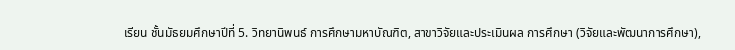เรียน ชั้นมัธยมศึกษาปีที่ 5. วิทยานิพนธ์ การศึกษามหาบัณฑิต, สาขาวิจัยและประเมินผล การศึกษา (วิจัยและพัฒนาการศึกษา),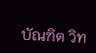บัณฑิต วิท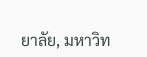ยาลัย, มหาวิท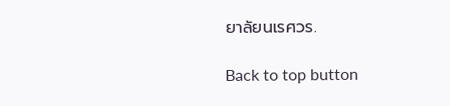ยาลัยนเรศวร.

Back to top button